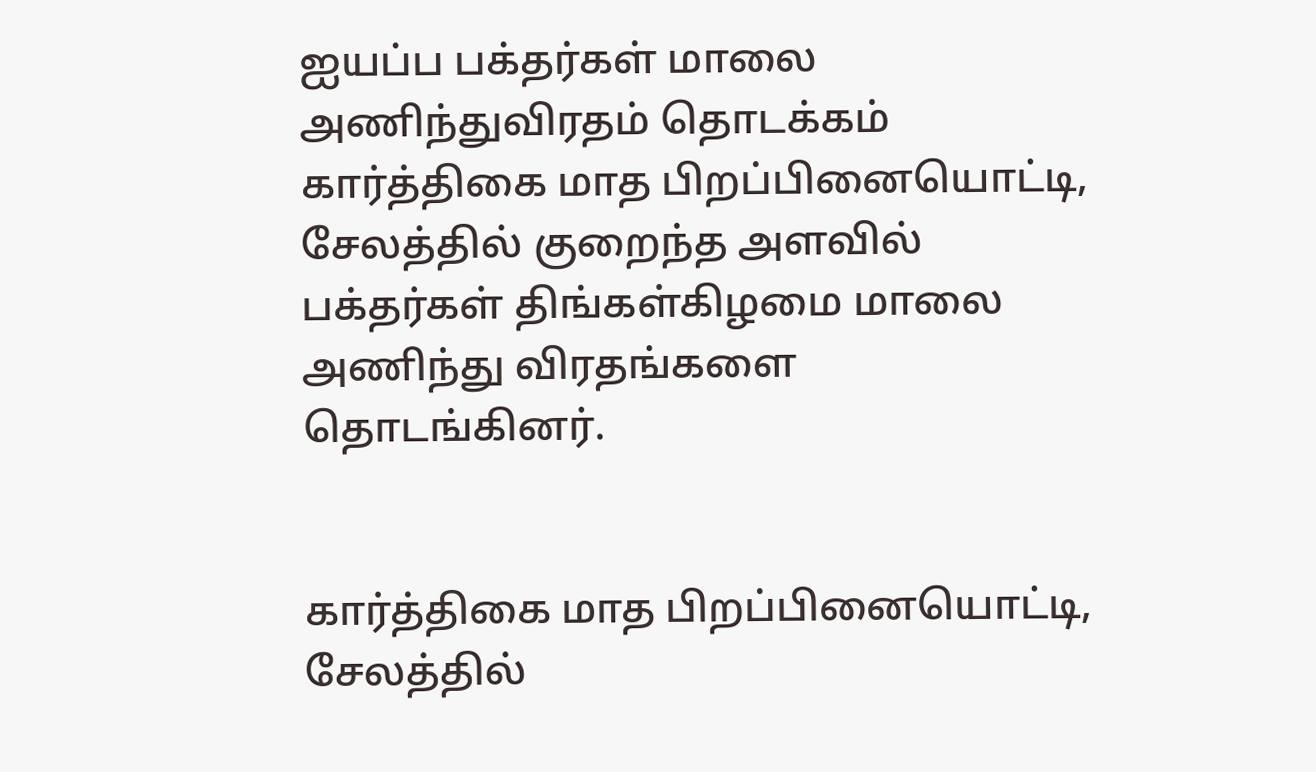ஐயப்ப பக்தர்கள் மாலை அணிந்துவிரதம் தொடக்கம்
கார்த்திகை மாத பிறப்பினையொட்டி, சேலத்தில் குறைந்த அளவில் பக்தர்கள் திங்கள்கிழமை மாலை அணிந்து விரதங்களை தொடங்கினர்.


கார்த்திகை மாத பிறப்பினையொட்டி, சேலத்தில்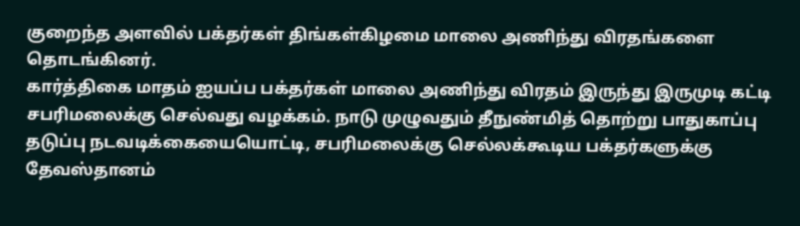குறைந்த அளவில் பக்தர்கள் திங்கள்கிழமை மாலை அணிந்து விரதங்களை தொடங்கினர்.
கார்த்திகை மாதம் ஐயப்ப பக்தர்கள் மாலை அணிந்து விரதம் இருந்து இருமுடி கட்டி சபரிமலைக்கு செல்வது வழக்கம். நாடு முழுவதும் தீநுண்மித் தொற்று பாதுகாப்பு தடுப்பு நடவடிக்கையையொட்டி, சபரிமலைக்கு செல்லக்கூடிய பக்தர்களுக்கு தேவஸ்தானம்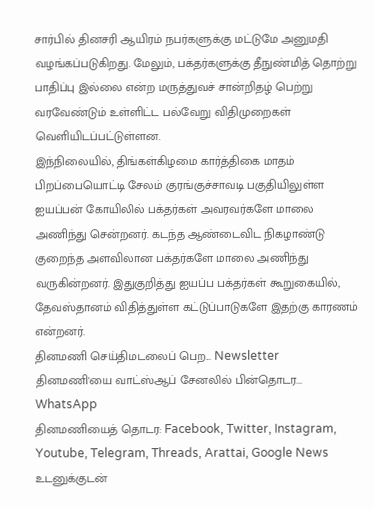சார்பில் தினசரி ஆயிரம் நபர்களுக்கு மட்டுமே அனுமதி வழங்கப்படுகிறது. மேலும், பக்தர்களுக்கு தீநுண்மித் தொற்று பாதிப்பு இல்லை என்ற மருத்துவச் சான்றிதழ் பெற்று வரவேண்டும் உள்ளிட்ட பல்வேறு விதிமுறைகள் வெளியிடப்பட்டுள்ளன.
இந்நிலையில், திங்கள்கிழமை கார்த்திகை மாதம் பிறப்பையொட்டி சேலம் குரங்குச்சாவடி பகுதியிலுள்ள ஐயப்பன் கோயிலில் பக்தர்கள் அவரவர்களே மாலை அணிந்து சென்றனர். கடந்த ஆண்டைவிட நிகழாண்டு குறைந்த அளவிலான பக்தர்களே மாலை அணிந்து வருகின்றனர். இதுகுறித்து ஐயப்ப பக்தர்கள் கூறுகையில், தேவஸ்தானம் விதித்துள்ள கட்டுப்பாடுகளே இதற்கு காரணம் என்றனர்.
தினமணி செய்திமடலைப் பெற... Newsletter
தினமணி'யை வாட்ஸ்ஆப் சேனலில் பின்தொடர... WhatsApp
தினமணியைத் தொடர: Facebook, Twitter, Instagram, Youtube, Telegram, Threads, Arattai, Google News
உடனுக்குடன்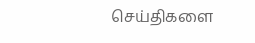செய்திகளை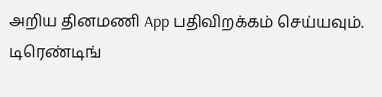அறிய தினமணி App பதிவிறக்கம் செய்யவும்.
டிரெண்டிங்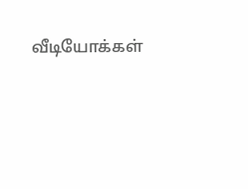வீடியோக்கள்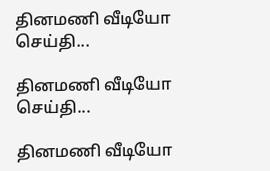தினமணி வீடியோ செய்தி...

தினமணி வீடியோ செய்தி...

தினமணி வீடியோ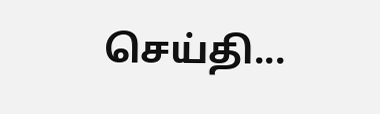செய்தி...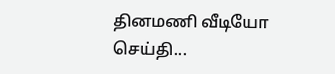தினமணி வீடியோ செய்தி...